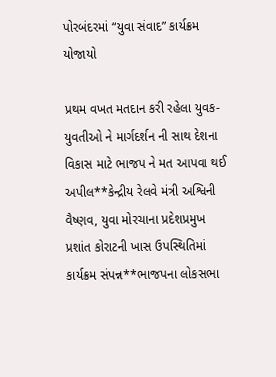પોરબંદરમાં “યુવા સંવાદ” કાર્યક્રમ યોજાયો

પ્રથમ વખત મતદાન કરી રહેલા યુવક-યુવતીઓ ને માર્ગદર્શન ની સાથ દેશના વિકાસ માટે ભાજપ ને મત આપવા થઈ અપીલ**કેન્દ્રીય રેલવે મંત્રી અશ્વિની વૈષ્ણવ, યુવા મોરચાના પ્રદેશપ્રમુખ પ્રશાંત કોરાટની ખાસ ઉપસ્થિતિમાં કાર્યક્રમ સંપન્ન**ભાજપના લોકસભા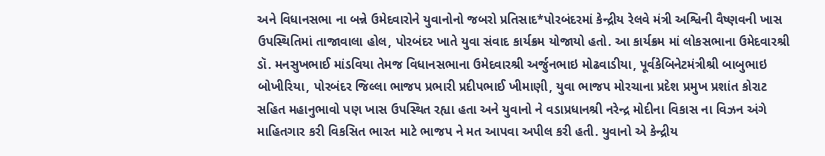અને વિધાનસભા ના બન્ને ઉમેદવારોને યુવાનોનો જબરો પ્રતિસાદ*પોરબંદરમાં કેન્દ્રીય રેલવે મંત્રી અશ્વિની વૈષ્ણવની ખાસ ઉપસ્થિતિમાં તાજાવાલા હોલ, પોરબંદર ખાતે યુવા સંવાદ કાર્યક્રમ યોજાયો હતો. આ કાર્યક્રમ માં લોકસભાના ઉમેદવારશ્રી ડૉ. મનસુખભાઈ માંડવિયા તેમજ વિધાનસભાના ઉમેદવારશ્રી અર્જુનભાઇ મોઢવાડીયા, પૂર્વકેબિનેટમંત્રીશ્રી બાબુભાઇ બોખીરિયા, પોરબંદર જિલ્લા ભાજપ પ્રભારી પ્રદીપભાઈ ખીમાણી, યુવા ભાજપ મોરચાના પ્રદેશ પ્રમુખ પ્રશાંત કોરાટ સહિત મહાનુભાવો પણ ખાસ ઉપસ્થિત રહ્યા હતા અને યુવાનો ને વડાપ્રધાનશ્રી નરેન્દ્ર મોદીના વિકાસ ના વિઝન અંગે માહિતગાર કરી વિકસિત ભારત માટે ભાજપ ને મત આપવા અપીલ કરી હતી. યુવાનો એ કેન્દ્રીય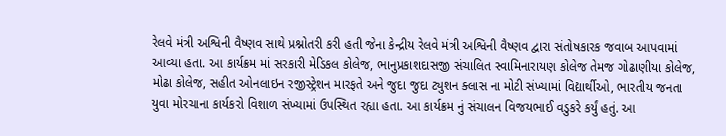રેલવે મંત્રી અશ્વિની વૈષ્ણવ સાથે પ્રશ્નોતરી કરી હતી જેના કેન્દ્રીય રેલવે મંત્રી અશ્વિની વૈષ્ણવ દ્વારા સંતોષકારક જવાબ આપવામાં આવ્યા હતા. આ કાર્યક્રમ માં સરકારી મેડિકલ કોલેજ, ભાનુપ્રકાશદાસજી સંચાલિત સ્વામિનારાયણ કોલેજ તેમજ ગોઢાણીયા કોલેજ, મોઢા કોલેજ, સહીત ઓનલાઇન રજીસ્ટ્રેશન મારફતે અને જુદા જુદા ટ્યુશન ક્લાસ ના મોટી સંખ્યામાં વિદ્યાર્થીઓ, ભારતીય જનતા યુવા મોરચાના કાર્યકરો વિશાળ સંખ્યામાં ઉપસ્થિત રહ્યા હતા. આ કાર્યક્રમ નું સંચાલન વિજયભાઈ વડુકરે કર્યું હતું. આ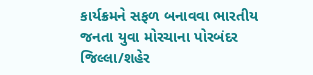કાર્યક્રમને સફળ બનાવવા ભારતીય જનતા યુવા મોરચાના પોરબંદર જિલ્લા/શહેર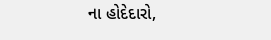ના હોદેદારો,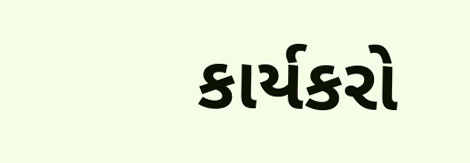કાર્યકરો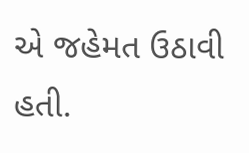એ જહેમત ઉઠાવી હતી.